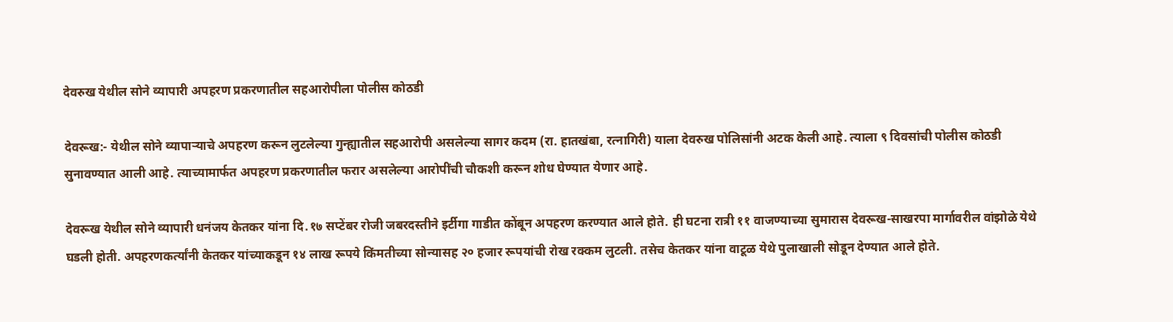देवरुख येथील सोने व्यापारी अपहरण प्रकरणातील सहआरोपीला पोलीस कोठडी

देवरूख:- येथील सोने व्यापाऱ्याचे अपहरण करून लुटलेल्या गुन्ह्यातील सहआरोपी असलेल्या सागर कदम (रा. हातखंबा, रत्नागिरी) याला देवरुख पोलिसांनी अटक केली आहे. त्याला ९ दिवसांची पोलीस कोठडी सुनावण्यात आली आहे. त्याच्यामार्फत अपहरण प्रकरणातील फरार असलेल्या आरोपींची चौकशी करून शोध घेण्यात येणार आहे.

देवरूख येथील सोने व्यापारी धनंजय केतकर यांना दि.१७ सप्टेंबर रोजी जबरदस्तीने इर्टीगा गाडीत कोंबून अपहरण करण्यात आले होते. ही घटना रात्री ११ वाजण्याच्या सुमारास देवरूख-साखरपा मार्गावरील वांझोळे येथे घडली होती. अपहरणकर्त्यांनी केतकर यांच्याकडून १४ लाख रूपये किंमतीच्या सोन्यासह २० हजार रूपयांची रोख रक्कम लुटली. तसेच केतकर यांना वाटूळ येथे पुलाखाली सोडून देण्यात आले होते.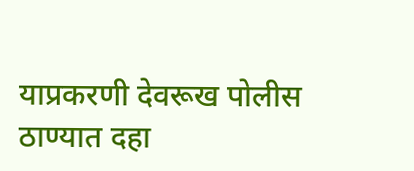याप्रकरणी देवरूख पोलीस ठाण्यात दहा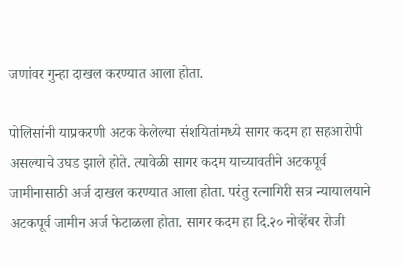जणांवर गुन्हा दाखल करण्यात आला होता.

पोलिसांनी याप्रकरणी अटक केलेल्या संशयितांमध्ये सागर कदम हा सहआरोपी असल्याचे उघड झाले होते. त्यावेळी सागर कदम याच्यावतीने अटकपूर्व जामीनासाठी अर्ज दाखल करण्यात आला होता. परंतु रत्नागिरी सत्र न्यायालयाने अटकपूर्व जामीन अर्ज फेटाळला होता. सागर कदम हा दि.२० नोव्हेंबर रोजी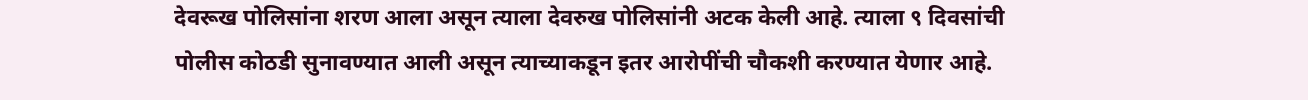देवरूख पोलिसांना शरण आला असून त्याला देवरुख पोलिसांनी अटक केली आहे. त्याला ९ दिवसांची पोलीस कोठडी सुनावण्यात आली असून त्याच्याकडून इतर आरोपींची चौकशी करण्यात येणार आहे.